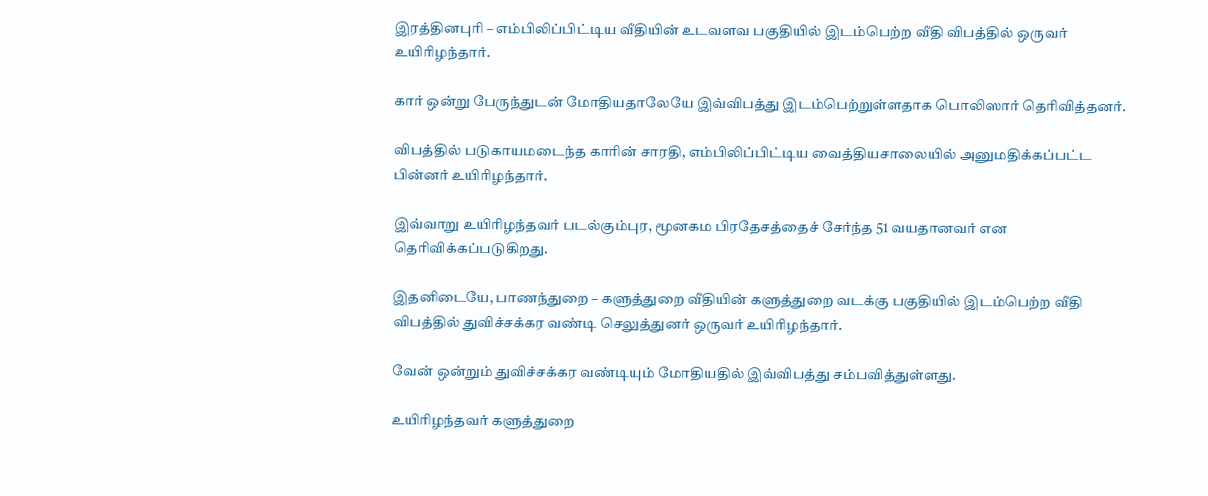இரத்தினபுரி – எம்பிலிப்பிட்டிய வீதியின் உடவளவ பகுதியில் இடம்பெற்ற வீதி விபத்தில் ஒருவர் உயிரிழந்தார்.

கார் ஒன்று பேருந்துடன் மோதியதாலேயே இவ்விபத்து இடம்பெற்றுள்ளதாக பொலிஸார் தெரிவித்தனர்.

விபத்தில் படுகாயமடைந்த காரின் சாரதி, எம்பிலிப்பிட்டிய வைத்தியசாலையில் அனுமதிக்கப்பட்ட பின்னர் உயிரிழந்தார்.

இவ்வாறு உயிரிழந்தவர் படல்கும்புர, மூனகம பிரதேசத்தைச் சேர்ந்த 51 வயதானவர் என தெரிவிக்கப்படுகிறது.

இதனிடையே, பாணந்துறை – களுத்துறை வீதியின் களுத்துறை வடக்கு பகுதியில் இடம்பெற்ற வீதி விபத்தில் துவிச்சக்கர வண்டி செலுத்துனர் ஒருவர் உயிரிழந்தார்.

வேன் ஒன்றும் துவிச்சக்கர வண்டியும் மோதியதில் இவ்விபத்து சம்பவித்துள்ளது.

உயிரிழந்தவர் களுத்துறை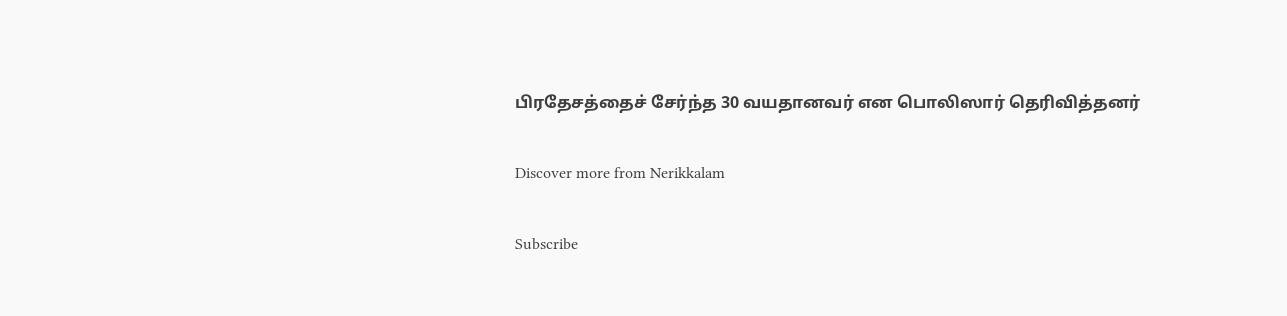பிரதேசத்தைச் சேர்ந்த 30 வயதானவர் என பொலிஸார் தெரிவித்தனர்

Discover more from Nerikkalam

Subscribe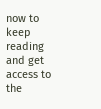now to keep reading and get access to the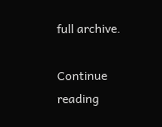full archive.

Continue reading